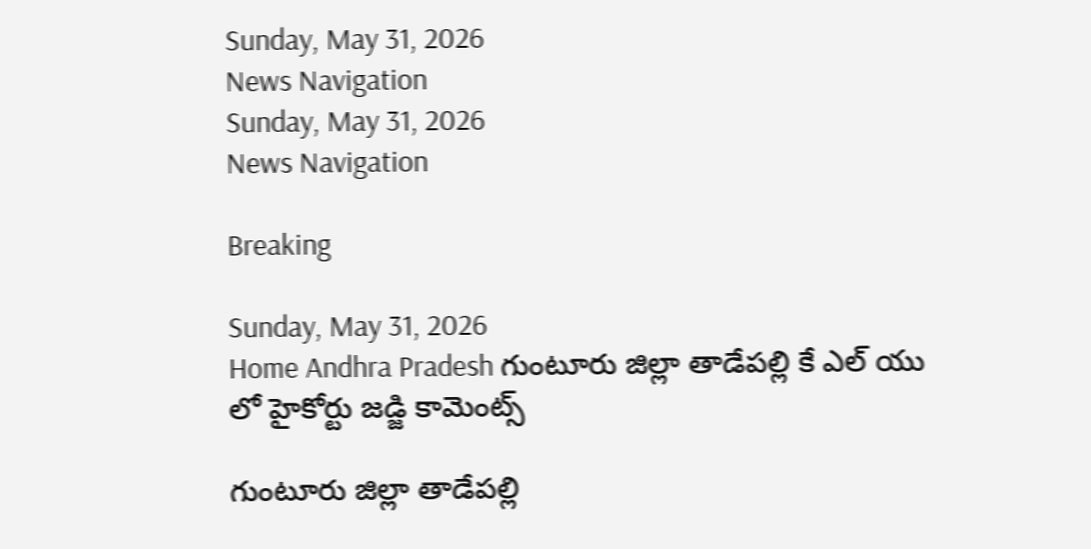Sunday, May 31, 2026
News Navigation
Sunday, May 31, 2026
News Navigation

Breaking

Sunday, May 31, 2026
Home Andhra Pradesh గుంటూరు జిల్లా తాడేపల్లి కే ఎల్ యు లో హైకోర్టు జడ్జి కామెంట్స్

గుంటూరు జిల్లా తాడేపల్లి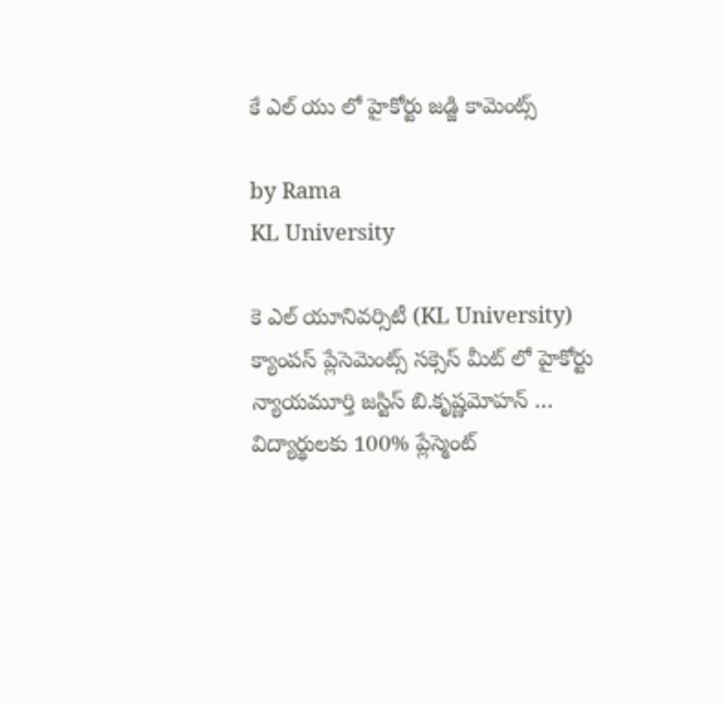కే ఎల్ యు లో హైకోర్టు జడ్జి కామెంట్స్

by Rama
KL University

కె ఎల్ యూనివర్సిటీ (KL University) క్యాంపస్ ప్లేసెమెంట్స్ సక్సెస్ మీట్ లో హైకోర్టు న్యాయమూర్తి జస్టిస్ బి.కృష్ణమోహన్ … విద్యార్థులకు 100% ప్లేస్మెంట్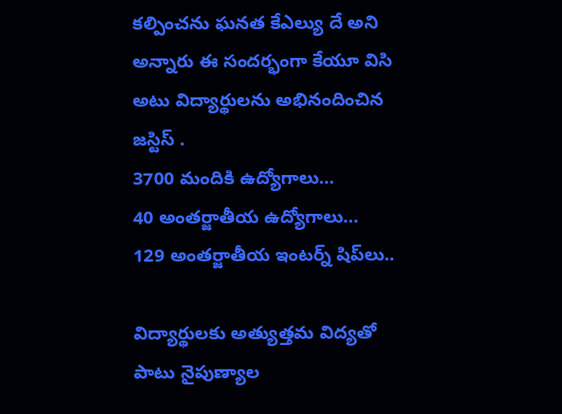కల్పించను ఘనత కేఎల్యు దే అని అన్నారు ఈ సందర్భంగా కేయూ విసి అటు విద్యార్థులను అభినందించిన జస్టిస్ .
3700 మందికి ఉద్యోగాలు…
40 అంతర్జాతీయ ఉద్యోగాలు…
129 అంతర్జాతీయ ఇంటర్న్‌ షిప్‌లు..

విద్యార్థులకు అత్యుత్తమ విద్యతో పాటు నైపుణ్యాల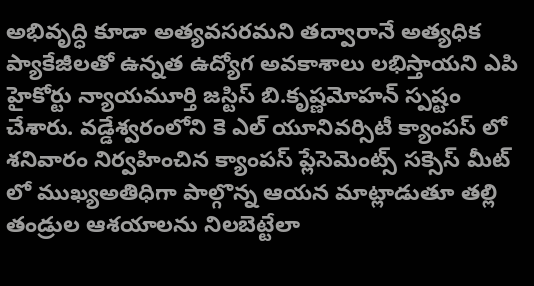అభివృద్ధి కూడా అత్యవసరమని తద్వారానే అత్యధిక ప్యాకేజీలతో ఉన్నత ఉద్యోగ అవకాశాలు లభిస్తాయని ఎపి హైకోర్టు న్యాయమూర్తి జస్టిస్ బి.కృష్ణమోహన్ స్పష్టం చేశారు. వడ్డేశ్వరంలోని కె ఎల్ యూనివర్సిటీ క్యాంపస్ లో శనివారం నిర్వహించిన క్యాంపస్ ప్లేసెమెంట్స్ సక్సెస్ మీట్ లో ముఖ్యఅతిధిగా పాల్గొన్న ఆయన మాట్లాడుతూ తల్లి తండ్రుల ఆశయాలను నిలబెట్టేలా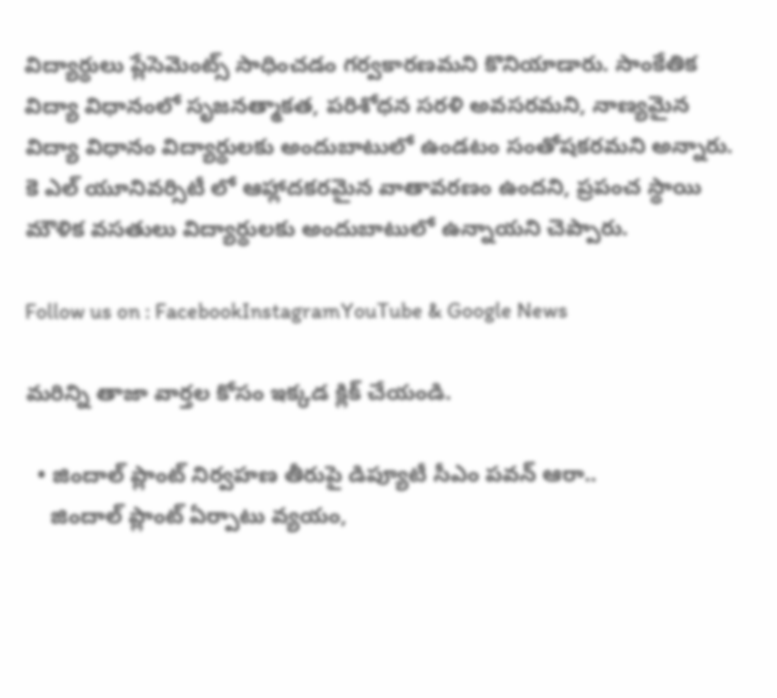విద్యార్థులు ప్లేసెమెంట్స్ సాధించడం గర్వకారణమని కొనియాడారు. సాంకేతిక విద్యా విధానంలో సృజనత్మాకత, పరిశోధన సరళి అవసరమని, నాణ్యమైన విద్యా విధానం విద్యార్థులకు అందుబాటులో ఉండటం సంతోషకరమని అన్నారు. కె ఎల్ యూనివర్సిటీ లో ఆహ్లాదకరమైన వాతావరణం ఉందని, ప్రపంచ స్థాయి మౌళిక వసతులు విద్యార్థులకు అందుబాటులో ఉన్నాయని చెప్పారు.

Follow us on : FacebookInstagramYouTube & Google News

మరిన్ని తాజా వార్తల కోసం ఇక్కడ క్లిక్ చేయండి.

  • జిందాల్ ప్లాంట్ నిర్వహణ తీరుపై డిప్యూటీ సీఎం పవన్ ఆరా..
    జిందాల్ ప్లాంట్ ఏర్పాటు వ్యయం,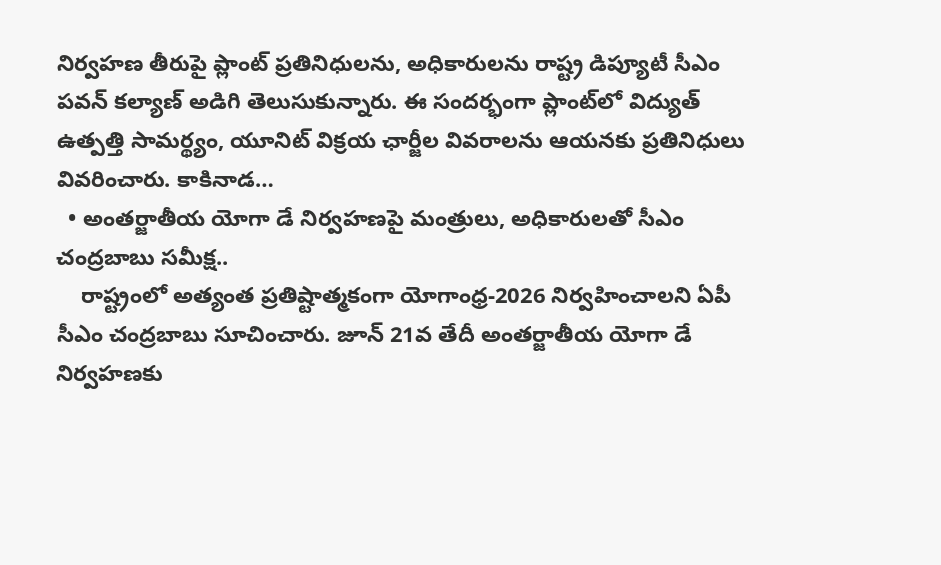నిర్వహణ తీరుపై ప్లాంట్ ప్రతినిధులను, అధికారులను రాష్ట్ర డిప్యూటీ సీఎం పవన్ కల్యాణ్ అడిగి తెలుసుకున్నారు. ఈ సందర్భంగా ప్లాంట్‌లో విద్యుత్ ఉత్పత్తి సామర్థ్యం, యూనిట్ విక్రయ ఛార్జీల వివరాలను ఆయనకు ప్రతినిధులు వివరించారు. కాకినాడ…
  • అంతర్జాతీయ యోగా డే నిర్వహణపై మంత్రులు, అధికారులతో సీఎం చంద్రబాబు సమీక్ష..
    రాష్ట్రంలో అత్యంత ప్రతిష్టాత్మకంగా యోగాంధ్ర-2026 నిర్వహించాలని ఏపీ సీఎం చంద్రబాబు సూచించారు. జూన్ 21వ తేదీ అంతర్జాతీయ యోగా డే నిర్వహణకు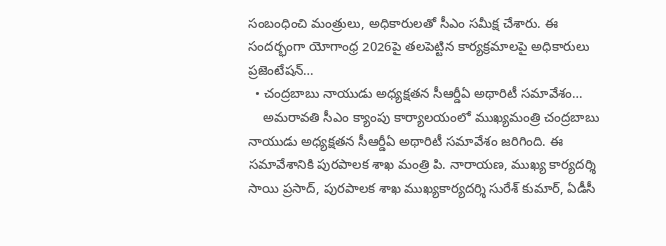సంబంధించి మంత్రులు, అధికారులతో సీఎం సమీక్ష చేశారు. ఈ సందర్భంగా యోగాంధ్ర 2026పై తలపెట్టిన కార్యక్రమాలపై అధికారులు ప్రజెంటేషన్…
  • చంద్రబాబు నాయుడు అధ్యక్షతన సీఆర్డీఏ అథారిటీ సమావేశం…
    అమరావతి సీఎం క్యాంపు కార్యాలయంలో ముఖ్యమంత్రి చంద్రబాబు నాయుడు అధ్యక్షతన సీఆర్డీఏ అథారిటీ సమావేశం జరిగింది. ఈ సమావేశానికి పురపాలక శాఖ మంత్రి పి. నారాయణ, ముఖ్య కార్యదర్శి సాయి ప్రసాద్, పురపాలక శాఖ ముఖ్యకార్యదర్శి సురేశ్ కుమార్, ఏడీసీ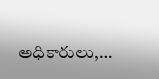అధికారులు,…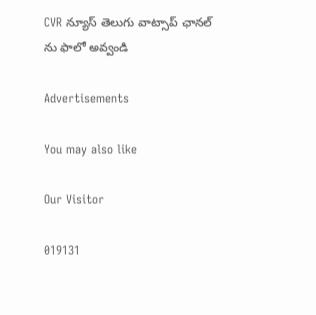CVR న్యూస్ తెలుగు వాట్సాప్ ఛానల్ ను ఫాలో అవ్వండి

Advertisements

You may also like

Our Visitor

019131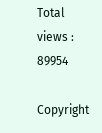Total views : 89954

Copyright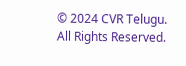© 2024 CVR Telugu. All Rights Reserved.